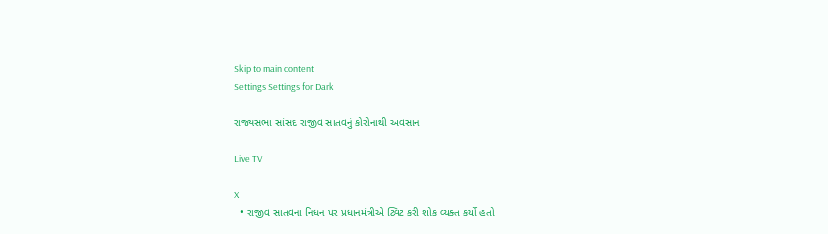Skip to main content
Settings Settings for Dark

રાજ્યસભા સાંસદ રાજીવ સાતવનું કોરોનાથી અવસાન

Live TV

X
  • રાજીવ સાતવના નિધન પર પ્રધાનમંત્રીએ ટ્વિટ કરી શોક વ્યક્ત કર્યો હતો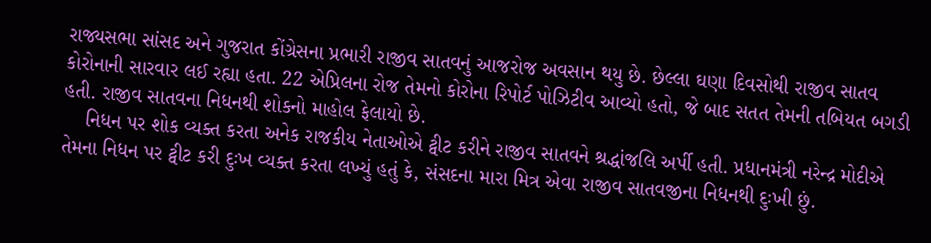રાજ્યસભા સાંસદ અને ગુજરાત કોંગ્રેસના પ્રભારી રાજીવ સાતવનું આજરોજ અવસાન થયુ છે. છેલ્લા ઘણા દિવસોથી રાજીવ સાતવ કોરોનાની સારવાર લઈ રહ્યા હતા. 22 એપ્રિલના રોજ તેમનો કોરોના રિપોર્ટ પોઝિટીવ આવ્યો હતો, જે બાદ સતત તેમની તબિયત બગડી હતી. રાજીવ સાતવના નિધનથી શોકનો માહોલ ફેલાયો છે.
    નિધન પર શોક વ્યક્ત કરતા અનેક રાજકીય નેતાઓએ ટ્વીટ કરીને રાજીવ સાતવને શ્રદ્ધાંજલિ અર્પી હતી. પ્રધાનમંત્રી નરેન્દ્ર મોદીએ તેમના નિધન પર ટ્વીટ કરી દુઃખ વ્યક્ત કરતા લખ્યું હતું કે, સંસદના મારા મિત્ર એવા રાજીવ સાતવજીના નિધનથી દુઃખી છું.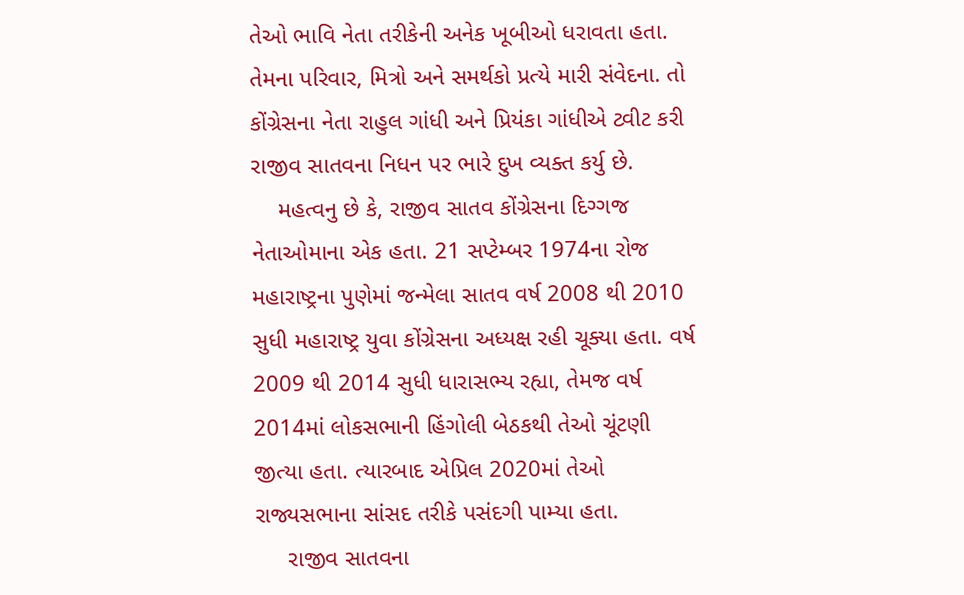તેઓ ભાવિ નેતા તરીકેની અનેક ખૂબીઓ ધરાવતા હતા. તેમના પરિવાર, મિત્રો અને સમર્થકો પ્રત્યે મારી સંવેદના. તો કોંગ્રેસના નેતા રાહુલ ગાંધી અને પ્રિયંકા ગાંધીએ ટ્વીટ કરી રાજીવ સાતવના નિધન પર ભારે દુખ વ્યક્ત કર્યુ છે.
    મહત્વનુ છે કે, રાજીવ સાતવ કોંગ્રેસના દિગ્ગજ નેતાઓમાના એક હતા. 21 સપ્ટેમ્બર 1974ના રોજ મહારાષ્ટ્રના પુણેમાં જન્મેલા સાતવ વર્ષ 2008 થી 2010 સુધી મહારાષ્ટ્ર યુવા કોંગ્રેસના અધ્યક્ષ રહી ચૂક્યા હતા. વર્ષ 2009 થી 2014 સુધી ધારાસભ્ય રહ્યા, તેમજ વર્ષ 2014માં લોકસભાની હિંગોલી બેઠકથી તેઓ ચૂંટણી જીત્યા હતા. ત્યારબાદ એપ્રિલ 2020માં તેઓ રાજ્યસભાના સાંસદ તરીકે પસંદગી પામ્યા હતા.
     રાજીવ સાતવના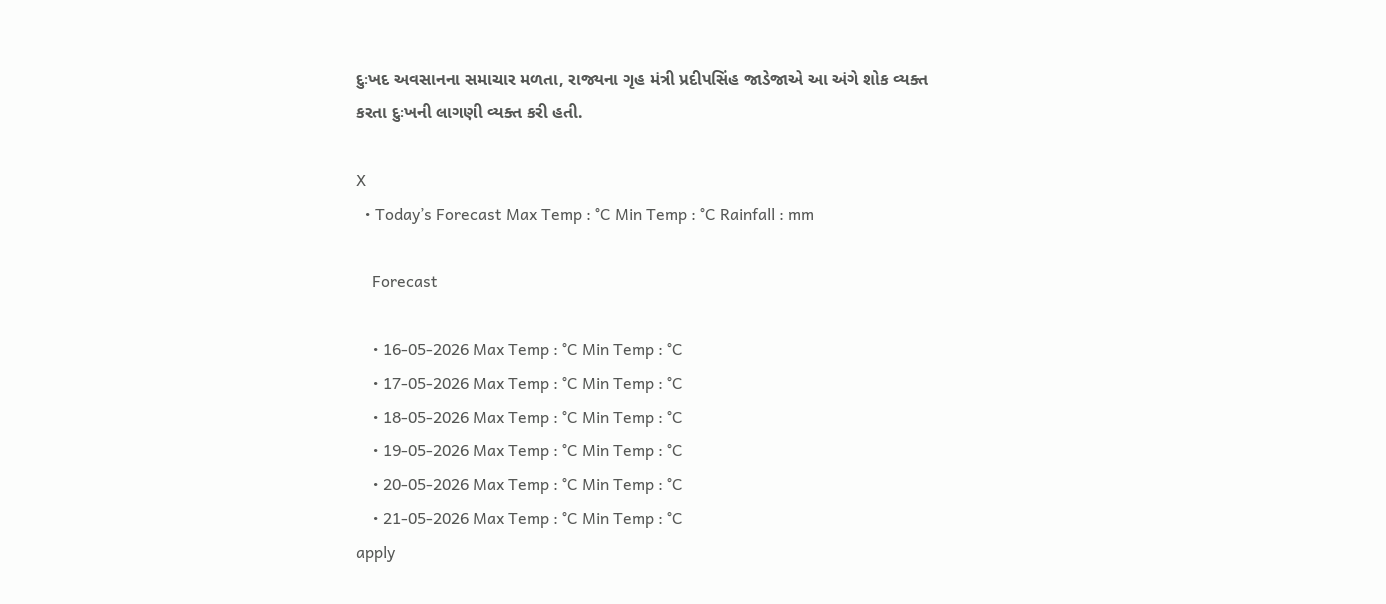દુઃખદ અવસાનના સમાચાર મળતા, રાજ્યના ગૃહ મંત્રી પ્રદીપસિંહ જાડેજાએ આ અંગે શોક વ્યક્ત કરતા દુઃખની લાગણી વ્યક્ત કરી હતી.

X
  • Today’s Forecast Max Temp : °C Min Temp : °C Rainfall : mm

    Forecast

    • 16-05-2026 Max Temp : °C Min Temp : °C
    • 17-05-2026 Max Temp : °C Min Temp : °C
    • 18-05-2026 Max Temp : °C Min Temp : °C
    • 19-05-2026 Max Temp : °C Min Temp : °C
    • 20-05-2026 Max Temp : °C Min Temp : °C
    • 21-05-2026 Max Temp : °C Min Temp : °C
apply